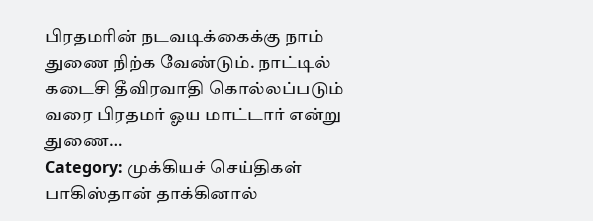பிரதமரின் நடவடிக்கைக்கு நாம் துணை நிற்க வேண்டும். நாட்டில் கடைசி தீவிரவாதி கொல்லப்படும் வரை பிரதமர் ஓய மாட்டார் என்று துணை…
Category: முக்கியச் செய்திகள்
பாகிஸ்தான் தாக்கினால்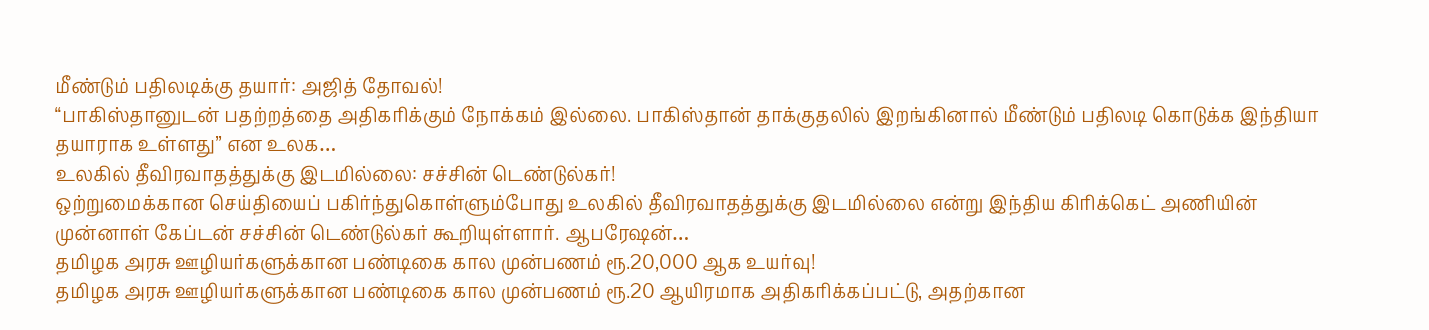மீண்டும் பதிலடிக்கு தயார்: அஜித் தோவல்!
‘‘பாகிஸ்தானுடன் பதற்றத்தை அதிகரிக்கும் நோக்கம் இல்லை. பாகிஸ்தான் தாக்குதலில் இறங்கினால் மீண்டும் பதிலடி கொடுக்க இந்தியா தயாராக உள்ளது’’ என உலக…
உலகில் தீவிரவாதத்துக்கு இடமில்லை: சச்சின் டெண்டுல்கர்!
ஒற்றுமைக்கான செய்தியைப் பகிர்ந்துகொள்ளும்போது உலகில் தீவிரவாதத்துக்கு இடமில்லை என்று இந்திய கிரிக்கெட் அணியின் முன்னாள் கேப்டன் சச்சின் டெண்டுல்கர் கூறியுள்ளார். ஆபரேஷன்…
தமிழக அரசு ஊழியர்களுக்கான பண்டிகை கால முன்பணம் ரூ.20,000 ஆக உயர்வு!
தமிழக அரசு ஊழியர்களுக்கான பண்டிகை கால முன்பணம் ரூ.20 ஆயிரமாக அதிகரிக்கப்பட்டு, அதற்கான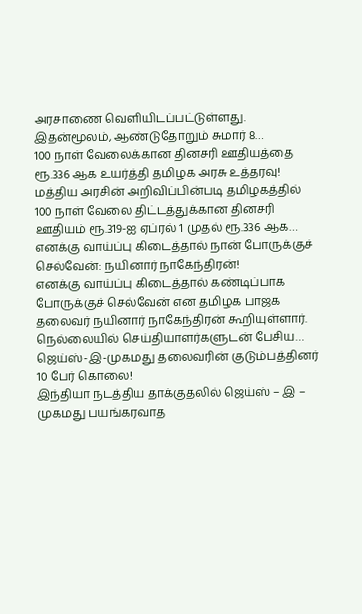அரசாணை வெளியிடப்பட்டுள்ளது. இதன்மூலம், ஆண்டுதோறும் சுமார் 8…
100 நாள் வேலைக்கான தினசரி ஊதியத்தை ரூ.336 ஆக உயர்த்தி தமிழக அரசு உத்தரவு!
மத்திய அரசின் அறிவிப்பின்படி தமிழகத்தில் 100 நாள் வேலை திட்டத்துக்கான தினசரி ஊதியம் ரூ.319-ஐ ஏப்ரல் 1 முதல் ரூ.336 ஆக…
எனக்கு வாய்ப்பு கிடைத்தால் நான் போருக்குச் செல்வேன்: நயினார் நாகேந்திரன்!
எனக்கு வாய்ப்பு கிடைத்தால் கண்டிப்பாக போருக்குச் செல்வேன் என தமிழக பாஜக தலைவர் நயினார் நாகேந்திரன் கூறியுள்ளார். நெல்லையில் செய்தியாளர்களுடன் பேசிய…
ஜெய்ஸ்-இ-முகமது தலைவரின் குடும்பத்தினர் 10 பேர் கொலை!
இந்தியா நடத்திய தாக்குதலில் ஜெய்ஸ் – இ – முகமது பயங்கரவாத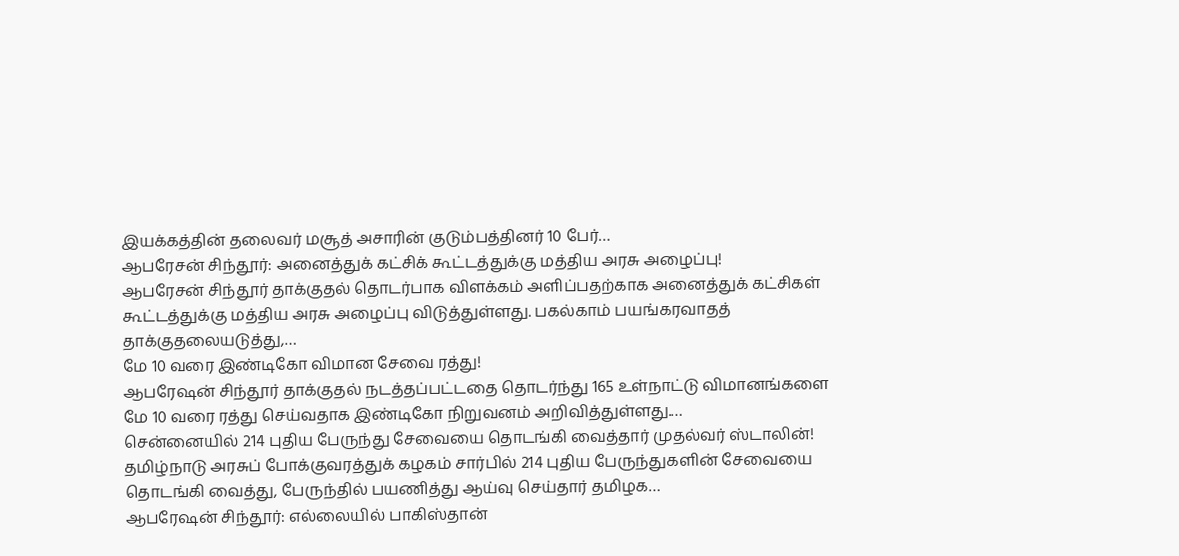இயக்கத்தின் தலைவர் மசூத் அசாரின் குடும்பத்தினர் 10 பேர்…
ஆபரேசன் சிந்தூர்: அனைத்துக் கட்சிக் கூட்டத்துக்கு மத்திய அரசு அழைப்பு!
ஆபரேசன் சிந்தூர் தாக்குதல் தொடர்பாக விளக்கம் அளிப்பதற்காக அனைத்துக் கட்சிகள் கூட்டத்துக்கு மத்திய அரசு அழைப்பு விடுத்துள்ளது. பகல்காம் பயங்கரவாதத் தாக்குதலையடுத்து,…
மே 10 வரை இண்டிகோ விமான சேவை ரத்து!
ஆபரேஷன் சிந்தூர் தாக்குதல் நடத்தப்பட்டதை தொடர்ந்து 165 உள்நாட்டு விமானங்களை மே 10 வரை ரத்து செய்வதாக இண்டிகோ நிறுவனம் அறிவித்துள்ளது.…
சென்னையில் 214 புதிய பேருந்து சேவையை தொடங்கி வைத்தார் முதல்வர் ஸ்டாலின்!
தமிழ்நாடு அரசுப் போக்குவரத்துக் கழகம் சார்பில் 214 புதிய பேருந்துகளின் சேவையை தொடங்கி வைத்து, பேருந்தில் பயணித்து ஆய்வு செய்தார் தமிழக…
ஆபரேஷன் சிந்தூர்: எல்லையில் பாகிஸ்தான்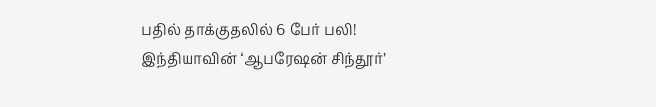பதில் தாக்குதலில் 6 பேர் பலி!
இந்தியாவின் ‘ஆபரேஷன் சிந்தூர்’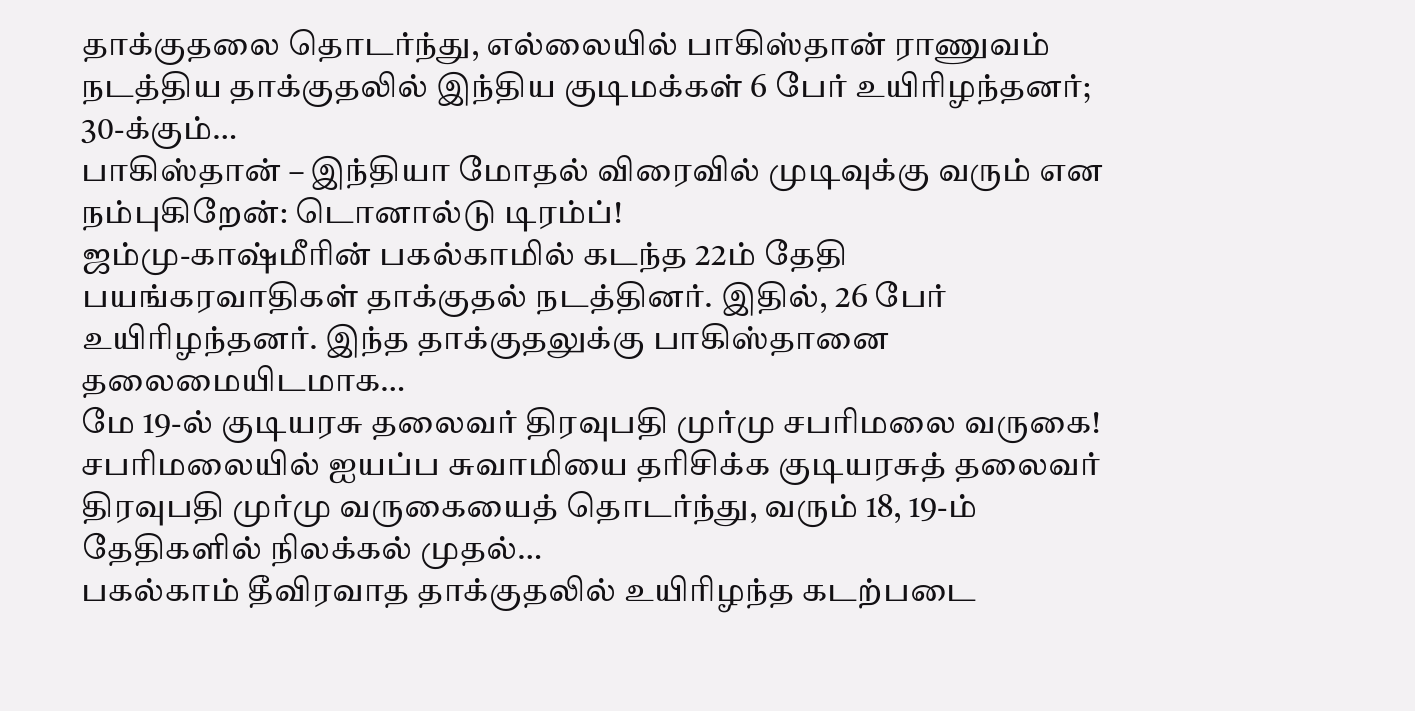தாக்குதலை தொடர்ந்து, எல்லையில் பாகிஸ்தான் ராணுவம் நடத்திய தாக்குதலில் இந்திய குடிமக்கள் 6 பேர் உயிரிழந்தனர்; 30-க்கும்…
பாகிஸ்தான் – இந்தியா மோதல் விரைவில் முடிவுக்கு வரும் என நம்புகிறேன்: டொனால்டு டிரம்ப்!
ஜம்மு-காஷ்மீரின் பகல்காமில் கடந்த 22ம் தேதி பயங்கரவாதிகள் தாக்குதல் நடத்தினர். இதில், 26 பேர் உயிரிழந்தனர். இந்த தாக்குதலுக்கு பாகிஸ்தானை தலைமையிடமாக…
மே 19-ல் குடியரசு தலைவர் திரவுபதி முர்மு சபரிமலை வருகை!
சபரிமலையில் ஐயப்ப சுவாமியை தரிசிக்க குடியரசுத் தலைவர் திரவுபதி முர்மு வருகையைத் தொடர்ந்து, வரும் 18, 19-ம் தேதிகளில் நிலக்கல் முதல்…
பகல்காம் தீவிரவாத தாக்குதலில் உயிரிழந்த கடற்படை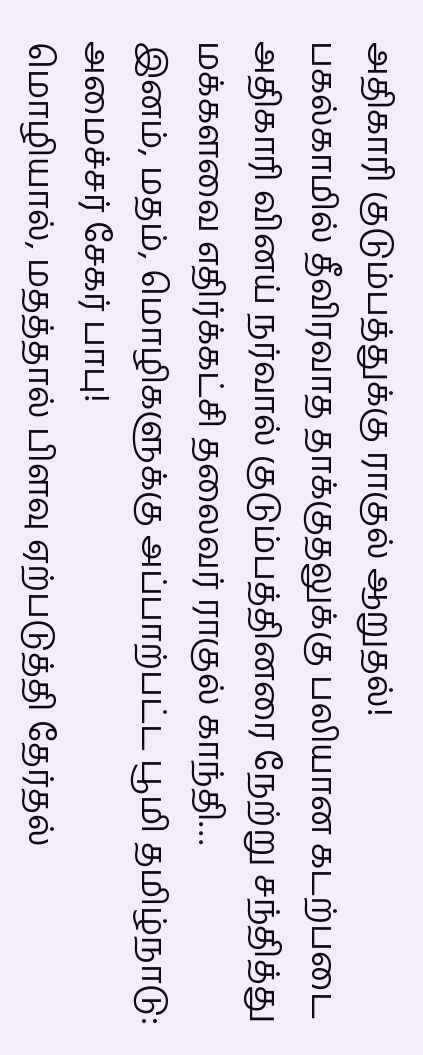அதிகாரி குடும்பத்துக்கு ராகுல் ஆறுதல்!
பகல்காமில் தீவிரவாத தாக்குதலுக்கு பலியான கடற்படை அதிகாரி வினய் நர்வால் குடும்பத்தினரை நேற்று சந்தித்து மக்களவை எதிர்க்கட்சி தலைவர் ராகுல் காந்தி…
இனம், மதம், மொழிகளுக்கு அப்பாற்பட்ட பூமி தமிழ்நாடு: அமைச்சர் சேகர் பாபு!
மொழியால், மதத்தால் பிளவு ஏற்படுத்தி தேர்தல்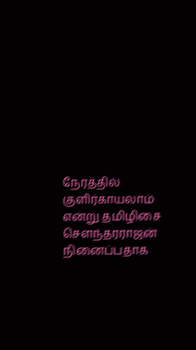நேரத்தில் குளிர்காயலாம் என்று தமிழிசை சௌந்தரராஜன் நினைப்பதாக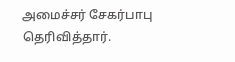அமைச்சர் சேகர்பாபு தெரிவித்தார்.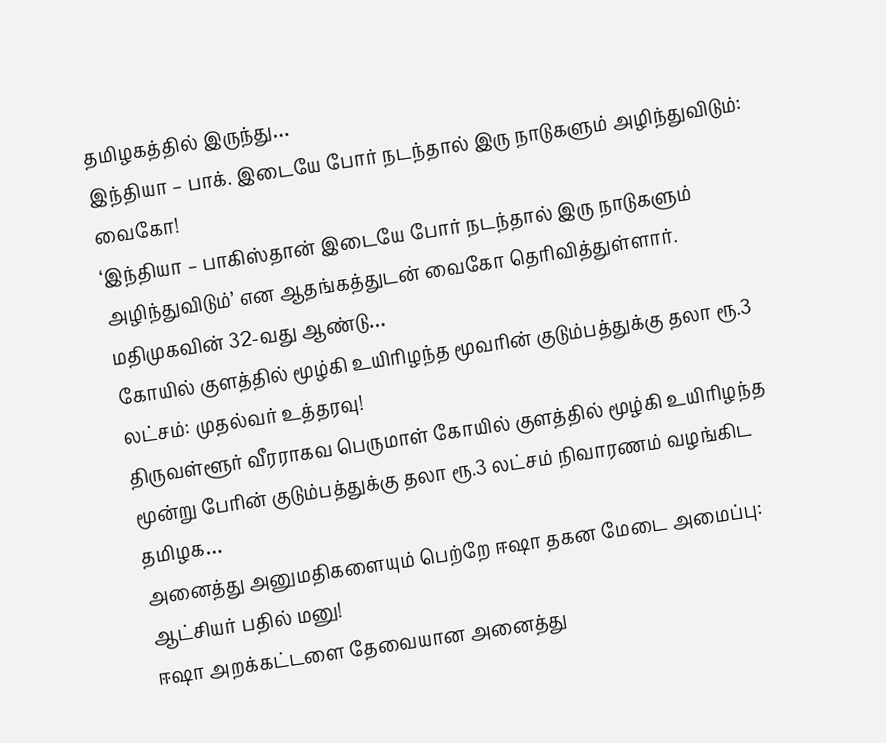தமிழகத்தில் இருந்து…
இந்தியா – பாக். இடையே போர் நடந்தால் இரு நாடுகளும் அழிந்துவிடும்: வைகோ!
‘இந்தியா – பாகிஸ்தான் இடையே போர் நடந்தால் இரு நாடுகளும் அழிந்துவிடும்’ என ஆதங்கத்துடன் வைகோ தெரிவித்துள்ளார். மதிமுகவின் 32-வது ஆண்டு…
கோயில் குளத்தில் மூழ்கி உயிரிழந்த மூவரின் குடும்பத்துக்கு தலா ரூ.3 லட்சம்: முதல்வர் உத்தரவு!
திருவள்ளூர் வீரராகவ பெருமாள் கோயில் குளத்தில் மூழ்கி உயிரிழந்த மூன்று பேரின் குடும்பத்துக்கு தலா ரூ.3 லட்சம் நிவாரணம் வழங்கிட தமிழக…
அனைத்து அனுமதிகளையும் பெற்றே ஈஷா தகன மேடை அமைப்பு: ஆட்சியர் பதில் மனு!
ஈஷா அறக்கட்டளை தேவையான அனைத்து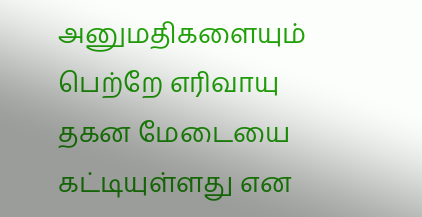அனுமதிகளையும் பெற்றே எரிவாயு தகன மேடையை கட்டியுள்ளது என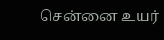சென்னை உயர்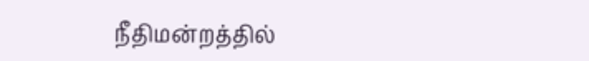நீதிமன்றத்தில்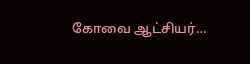கோவை ஆட்சியர்…